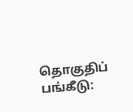தொகுதிப் பங்கீடு: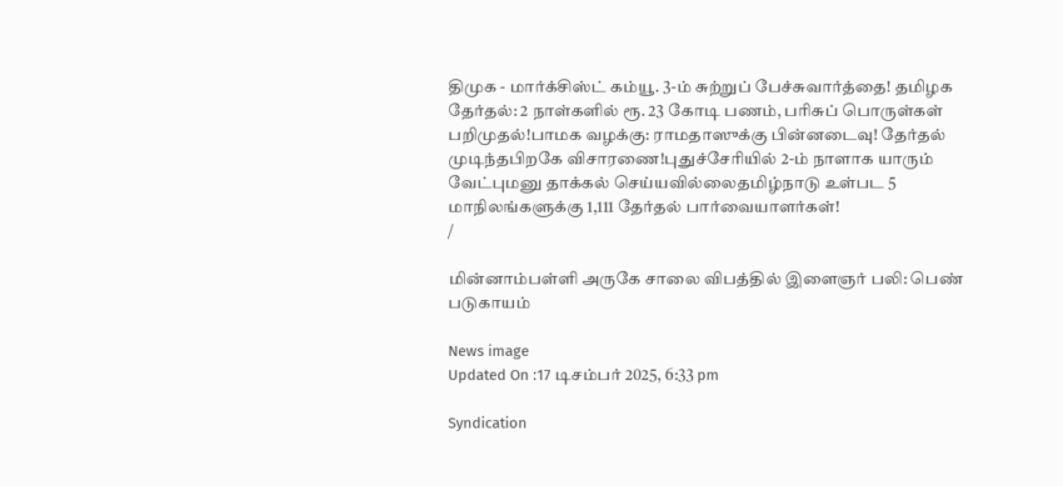திமுக - மார்க்சிஸ்ட் கம்யூ. 3-ம் சுற்றுப் பேச்சுவார்த்தை! தமிழக தேர்தல்: 2 நாள்களில் ரூ. 23 கோடி பணம், பரிசுப் பொருள்கள் பறிமுதல்!பாமக வழக்கு: ராமதாஸுக்கு பின்னடைவு! தேர்தல் முடிந்தபிறகே விசாரணை!புதுச்சேரியில் 2-ம் நாளாக யாரும் வேட்புமனு தாக்கல் செய்யவில்லைதமிழ்நாடு உள்பட 5 மாநிலங்களுக்கு 1,111 தேர்தல் பார்வையாளர்கள்!
/

மின்னாம்பள்ளி அருகே சாலை விபத்தில் இளைஞர் பலி: பெண் படுகாயம்

News image
Updated On :17 டிசம்பர் 2025, 6:33 pm

Syndication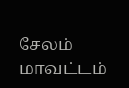சேலம் மாவட்டம்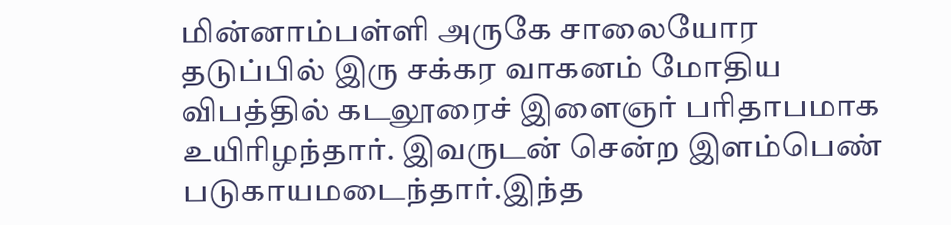மின்னாம்பள்ளி அருகே சாலையோர தடுப்பில் இரு சக்கர வாகனம் மோதிய விபத்தில் கடலூரைச் இளைஞர் பரிதாபமாக உயிரிழந்தார். இவருடன் சென்ற இளம்பெண் படுகாயமடைந்தார்.இந்த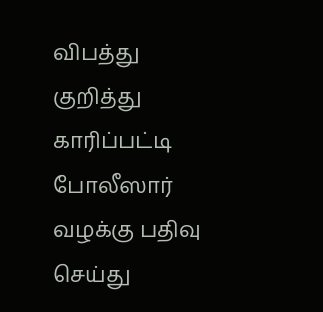விபத்து குறித்து காரிப்பட்டி போலீஸார் வழக்கு பதிவு செய்து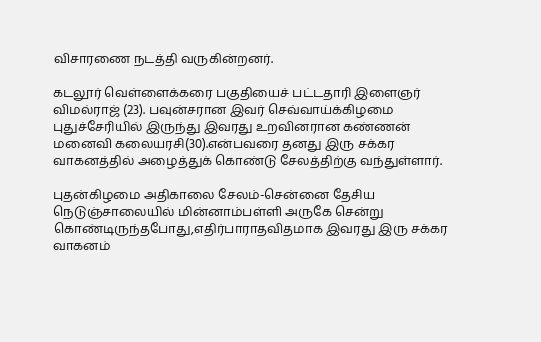விசாரணை நடத்தி வருகின்றனர்.

கடலூர் வெள்ளைக்கரை பகுதியைச் பட்டதாரி இளைஞர் விமல்ராஜ் (23). பவுன்சரான இவர் செவ்வாய்க்கிழமை புதுச்சேரியில் இருந்து இவரது உறவினரான கண்ணன் மனைவி கலையரசி(30).என்பவரை தனது இரு சக்கர வாகனத்தில் அழைத்துக் கொண்டு சேலத்திற்கு வந்துள்ளார்.

புதன்கிழமை அதிகாலை சேலம்-சென்னை தேசிய நெடுஞ்சாலையில் மின்னாம்பள்ளி அருகே சென்று கொண்டிருந்தபோது,எதிர்பாராதவிதமாக இவரது இரு சக்கர வாகனம்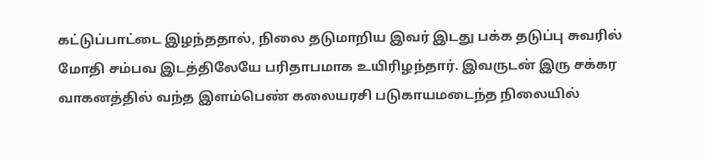கட்டுப்பாட்டை இழந்ததால், நிலை தடுமாறிய இவர் இடது பக்க தடுப்பு சுவரில் மோதி சம்பவ இடத்திலேயே பரிதாபமாக உயிரிழந்தார். இவருடன் இரு சக்கர வாகனத்தில் வந்த இளம்பெண் கலையரசி படுகாயமடைந்த நிலையில்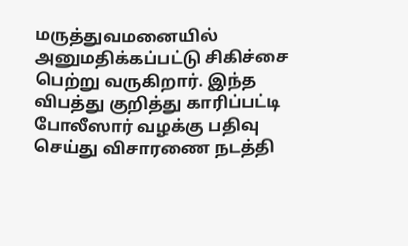மருத்துவமனையில் அனுமதிக்கப்பட்டு சிகிச்சை பெற்று வருகிறார். இந்த விபத்து குறித்து காரிப்பட்டி போலீஸார் வழக்கு பதிவு செய்து விசாரணை நடத்தி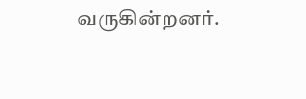வருகின்றனர்.